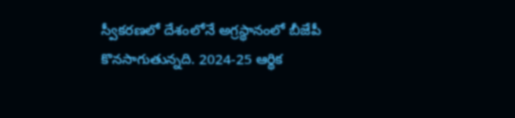స్వీకరణలో దేశంలోనే అగ్రస్థానంలో బీజేపీ కొనసాగుతున్నది. 2024-25 ఆర్థిక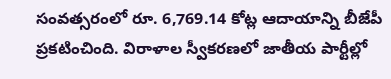సంవత్సరంలో రూ. 6,769.14 కోట్ల ఆదాయాన్ని బీజేపీ ప్రకటించింది. విరాళాల స్వీకరణలో జాతీయ పార్టీల్లో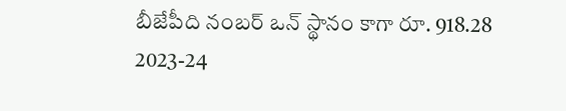బీజేపీది నంబర్ ఒన్ స్థానం కాగా రూ. 918.28
2023-24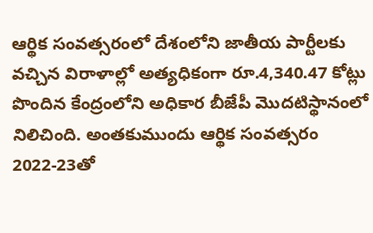ఆర్థిక సంవత్సరంలో దేశంలోని జాతీయ పార్టీలకు వచ్చిన విరాళాల్లో అత్యధికంగా రూ.4,340.47 కోట్లు పొందిన కేంద్రంలోని అధికార బీజేపీ మొదటిస్థానంలో నిలిచింది. అంతకుముందు ఆర్థిక సంవత్సరం 2022-23తో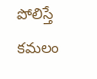పోలిస్తే కమలం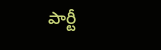పార్టీ